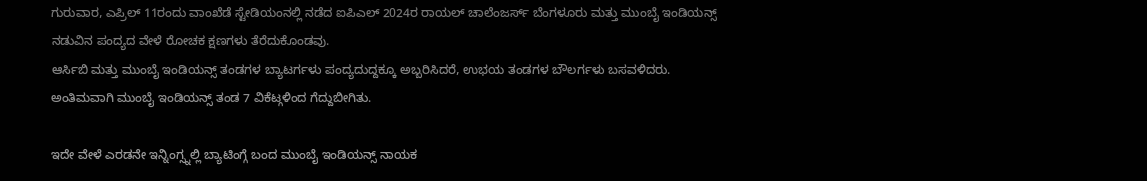ಗುರುವಾರ, ಎಪ್ರಿಲ್ 11ರಂದು ವಾಂಖೆಡೆ ಸ್ಟೇಡಿಯಂನಲ್ಲಿ ನಡೆದ ಐಪಿಎಲ್ 2024ರ ರಾಯಲ್ ಚಾಲೆಂಜರ್ಸ್ ಬೆಂಗಳೂರು ಮತ್ತು ಮುಂಬೈ ಇಂಡಿಯನ್ಸ್ ನಡುವಿನ ಪಂದ್ಯದ ವೇಳೆ ರೋಚಕ ಕ್ಷಣಗಳು ತೆರೆದುಕೊಂಡವು.
ಆರ್ಸಿಬಿ ಮತ್ತು ಮುಂಬೈ ಇಂಡಿಯನ್ಸ್ ತಂಡಗಳ ಬ್ಯಾಟರ್ಗಳು ಪಂದ್ಯದುದ್ದಕ್ಕೂ ಅಬ್ಬರಿಸಿದರೆ, ಉಭಯ ತಂಡಗಳ ಬೌಲರ್ಗಳು ಬಸವಳಿದರು. ಅಂತಿಮವಾಗಿ ಮುಂಬೈ ಇಂಡಿಯನ್ಸ್ ತಂಡ 7 ವಿಕೆಟ್ಗಳಿಂದ ಗೆದ್ದುಬೀಗಿತು.

ಇದೇ ವೇಳೆ ಎರಡನೇ ಇನ್ನಿಂಗ್ಸ್ನಲ್ಲಿ ಬ್ಯಾಟಿಂಗ್ಗೆ ಬಂದ ಮುಂಬೈ ಇಂಡಿಯನ್ಸ್ ನಾಯಕ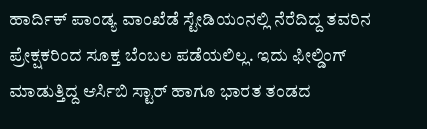ಹಾರ್ದಿಕ್ ಪಾಂಡ್ಯ ವಾಂಖೆಡೆ ಸ್ಟೇಡಿಯಂನಲ್ಲಿ ನೆರೆದಿದ್ದ ತವರಿನ ಪ್ರೇಕ್ಷಕರಿಂದ ಸೂಕ್ತ ಬೆಂಬಲ ಪಡೆಯಲಿಲ್ಲ. ಇದು ಫೀಲ್ಡಿಂಗ್ ಮಾಡುತ್ತಿದ್ದ ಆರ್ಸಿಬಿ ಸ್ಟಾರ್ ಹಾಗೂ ಭಾರತ ತಂಡದ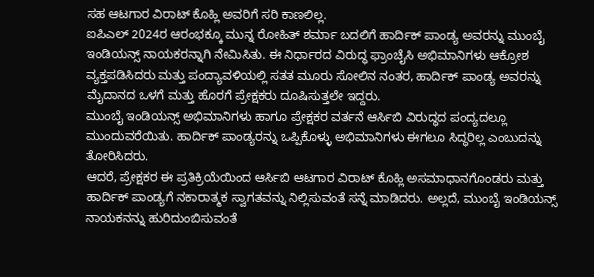ಸಹ ಆಟಗಾರ ವಿರಾಟ್ ಕೊಹ್ಲಿ ಅವರಿಗೆ ಸರಿ ಕಾಣಲಿಲ್ಲ.
ಐಪಿಎಲ್ 2024ರ ಆರಂಭಕ್ಕೂ ಮುನ್ನ ರೋಹಿತ್ ಶರ್ಮಾ ಬದಲಿಗೆ ಹಾರ್ದಿಕ್ ಪಾಂಡ್ಯ ಅವರನ್ನು ಮುಂಬೈ ಇಂಡಿಯನ್ಸ್ ನಾಯಕರನ್ನಾಗಿ ನೇಮಿಸಿತು. ಈ ನಿರ್ಧಾರದ ವಿರುದ್ಧ ಫ್ರಾಂಚೈಸಿ ಅಭಿಮಾನಿಗಳು ಆಕ್ರೋಶ ವ್ಯಕ್ತಪಡಿಸಿದರು ಮತ್ತು ಪಂದ್ಯಾವಳಿಯಲ್ಲಿ ಸತತ ಮೂರು ಸೋಲಿನ ನಂತರ, ಹಾರ್ದಿಕ್ ಪಾಂಡ್ಯ ಅವರನ್ನು ಮೈದಾನದ ಒಳಗೆ ಮತ್ತು ಹೊರಗೆ ಪ್ರೇಕ್ಷಕರು ದೂಷಿಸುತ್ತಲೇ ಇದ್ದರು.
ಮುಂಬೈ ಇಂಡಿಯನ್ಸ್ ಅಭಿಮಾನಿಗಳು ಹಾಗೂ ಪ್ರೇಕ್ಷಕರ ವರ್ತನೆ ಆರ್ಸಿಬಿ ವಿರುದ್ಧದ ಪಂದ್ಯದಲ್ಲೂ ಮುಂದುವರೆಯಿತು. ಹಾರ್ದಿಕ್ ಪಾಂಡ್ಯರನ್ನು ಒಪ್ಪಿಕೊಳ್ಳು ಅಭಿಮಾನಿಗಳು ಈಗಲೂ ಸಿದ್ಧರಿಲ್ಲ ಎಂಬುದನ್ನು ತೋರಿಸಿದರು.
ಆದರೆ, ಪ್ರೇಕ್ಷಕರ ಈ ಪ್ರತಿಕ್ರಿಯೆಯಿಂದ ಆರ್ಸಿಬಿ ಆಟಗಾರ ವಿರಾಟ್ ಕೊಹ್ಲಿ ಅಸಮಾಧಾನಗೊಂಡರು ಮತ್ತು ಹಾರ್ದಿಕ್ ಪಾಂಡ್ಯಗೆ ನಕಾರಾತ್ಮಕ ಸ್ವಾಗತವನ್ನು ನಿಲ್ಲಿಸುವಂತೆ ಸನ್ನೆ ಮಾಡಿದರು. ಅಲ್ಲದೆ, ಮುಂಬೈ ಇಂಡಿಯನ್ಸ್ ನಾಯಕನನ್ನು ಹುರಿದುಂಬಿಸುವಂತೆ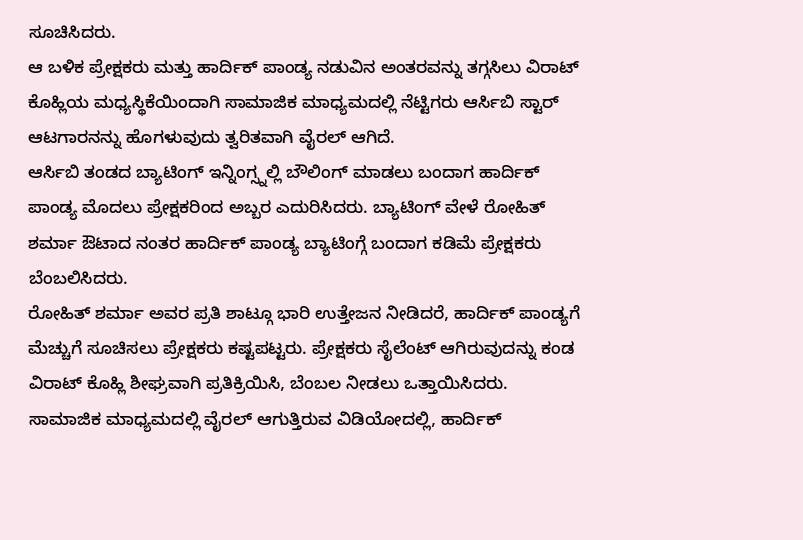ಸೂಚಿಸಿದರು.
ಆ ಬಳಿಕ ಪ್ರೇಕ್ಷಕರು ಮತ್ತು ಹಾರ್ದಿಕ್ ಪಾಂಡ್ಯ ನಡುವಿನ ಅಂತರವನ್ನು ತಗ್ಗಸಿಲು ವಿರಾಟ್ ಕೊಹ್ಲಿಯ ಮಧ್ಯಸ್ಥಿಕೆಯಿಂದಾಗಿ ಸಾಮಾಜಿಕ ಮಾಧ್ಯಮದಲ್ಲಿ ನೆಟ್ಟಿಗರು ಆರ್ಸಿಬಿ ಸ್ಟಾರ್ ಆಟಗಾರನನ್ನು ಹೊಗಳುವುದು ತ್ವರಿತವಾಗಿ ವೈರಲ್ ಆಗಿದೆ.
ಆರ್ಸಿಬಿ ತಂಡದ ಬ್ಯಾಟಿಂಗ್ ಇನ್ನಿಂಗ್ಸ್ನಲ್ಲಿ ಬೌಲಿಂಗ್ ಮಾಡಲು ಬಂದಾಗ ಹಾರ್ದಿಕ್ ಪಾಂಡ್ಯ ಮೊದಲು ಪ್ರೇಕ್ಷಕರಿಂದ ಅಬ್ಬರ ಎದುರಿಸಿದರು. ಬ್ಯಾಟಿಂಗ್ ವೇಳೆ ರೋಹಿತ್ ಶರ್ಮಾ ಔಟಾದ ನಂತರ ಹಾರ್ದಿಕ್ ಪಾಂಡ್ಯ ಬ್ಯಾಟಿಂಗ್ಗೆ ಬಂದಾಗ ಕಡಿಮೆ ಪ್ರೇಕ್ಷಕರು ಬೆಂಬಲಿಸಿದರು.
ರೋಹಿತ್ ಶರ್ಮಾ ಅವರ ಪ್ರತಿ ಶಾಟ್ಗೂ ಭಾರಿ ಉತ್ತೇಜನ ನೀಡಿದರೆ, ಹಾರ್ದಿಕ್ ಪಾಂಡ್ಯಗೆ ಮೆಚ್ಚುಗೆ ಸೂಚಿಸಲು ಪ್ರೇಕ್ಷಕರು ಕಷ್ಟಪಟ್ಟರು. ಪ್ರೇಕ್ಷಕರು ಸೈಲೆಂಟ್ ಆಗಿರುವುದನ್ನು ಕಂಡ ವಿರಾಟ್ ಕೊಹ್ಲಿ ಶೀಘ್ರವಾಗಿ ಪ್ರತಿಕ್ರಿಯಿಸಿ, ಬೆಂಬಲ ನೀಡಲು ಒತ್ತಾಯಿಸಿದರು.
ಸಾಮಾಜಿಕ ಮಾಧ್ಯಮದಲ್ಲಿ ವೈರಲ್ ಆಗುತ್ತಿರುವ ವಿಡಿಯೋದಲ್ಲಿ, ಹಾರ್ದಿಕ್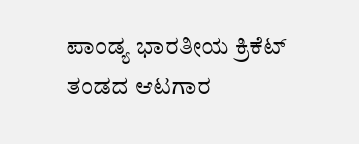ಪಾಂಡ್ಯ ಭಾರತೀಯ ಕ್ರಿಕೆಟ್ ತಂಡದ ಆಟಗಾರ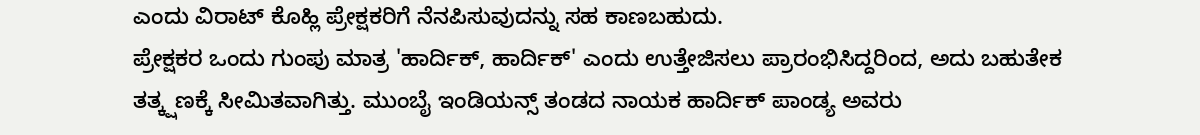ಎಂದು ವಿರಾಟ್ ಕೊಹ್ಲಿ ಪ್ರೇಕ್ಷಕರಿಗೆ ನೆನಪಿಸುವುದನ್ನು ಸಹ ಕಾಣಬಹುದು.
ಪ್ರೇಕ್ಷಕರ ಒಂದು ಗುಂಪು ಮಾತ್ರ 'ಹಾರ್ದಿಕ್, ಹಾರ್ದಿಕ್' ಎಂದು ಉತ್ತೇಜಿಸಲು ಪ್ರಾರಂಭಿಸಿದ್ದರಿಂದ, ಅದು ಬಹುತೇಕ ತತ್ಕ್ಷಣಕ್ಕೆ ಸೀಮಿತವಾಗಿತ್ತು. ಮುಂಬೈ ಇಂಡಿಯನ್ಸ್ ತಂಡದ ನಾಯಕ ಹಾರ್ದಿಕ್ ಪಾಂಡ್ಯ ಅವರು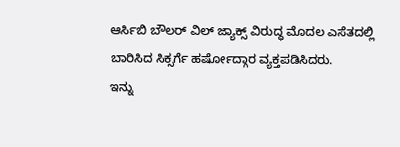ಆರ್ಸಿಬಿ ಬೌಲರ್ ವಿಲ್ ಜ್ಯಾಕ್ಸ್ ವಿರುದ್ಧ ಮೊದಲ ಎಸೆತದಲ್ಲಿ ಬಾರಿಸಿದ ಸಿಕ್ಸರ್ಗೆ ಹರ್ಷೋದ್ಗಾರ ವ್ಯಕ್ತಪಡಿಸಿದರು.
ಇನ್ನು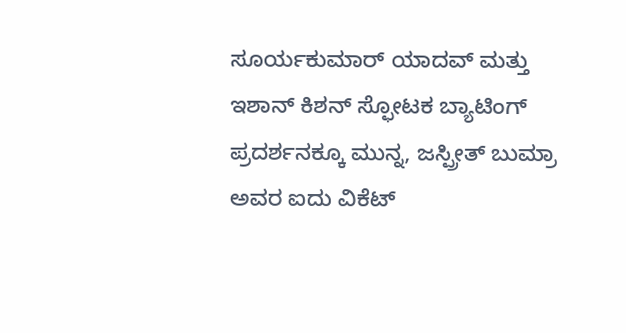ಸೂರ್ಯಕುಮಾರ್ ಯಾದವ್ ಮತ್ತು ಇಶಾನ್ ಕಿಶನ್ ಸ್ಫೋಟಕ ಬ್ಯಾಟಿಂಗ್ ಪ್ರದರ್ಶನಕ್ಕೂ ಮುನ್ನ, ಜಸ್ಪ್ರೀತ್ ಬುಮ್ರಾ ಅವರ ಐದು ವಿಕೆಟ್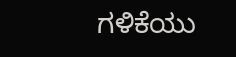ಗಳಿಕೆಯು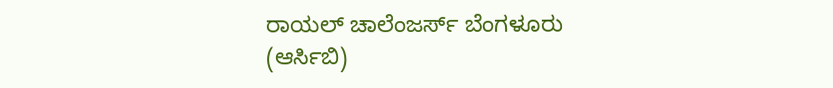ರಾಯಲ್ ಚಾಲೆಂಜರ್ಸ್ ಬೆಂಗಳೂರು (ಆರ್ಸಿಬಿ)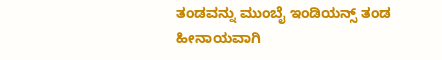ತಂಡವನ್ನು ಮುಂಬೈ ಇಂಡಿಯನ್ಸ್ ತಂಡ ಹೀನಾಯವಾಗಿ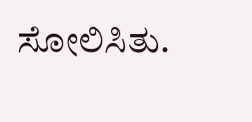ಸೋಲಿಸಿತು.